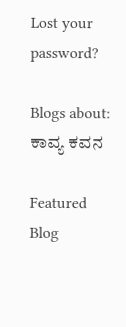Lost your password?

Blogs about: ಕಾವ್ಯ ಕವನ

Featured Blog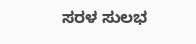ಸರಳ ಸುಲಭ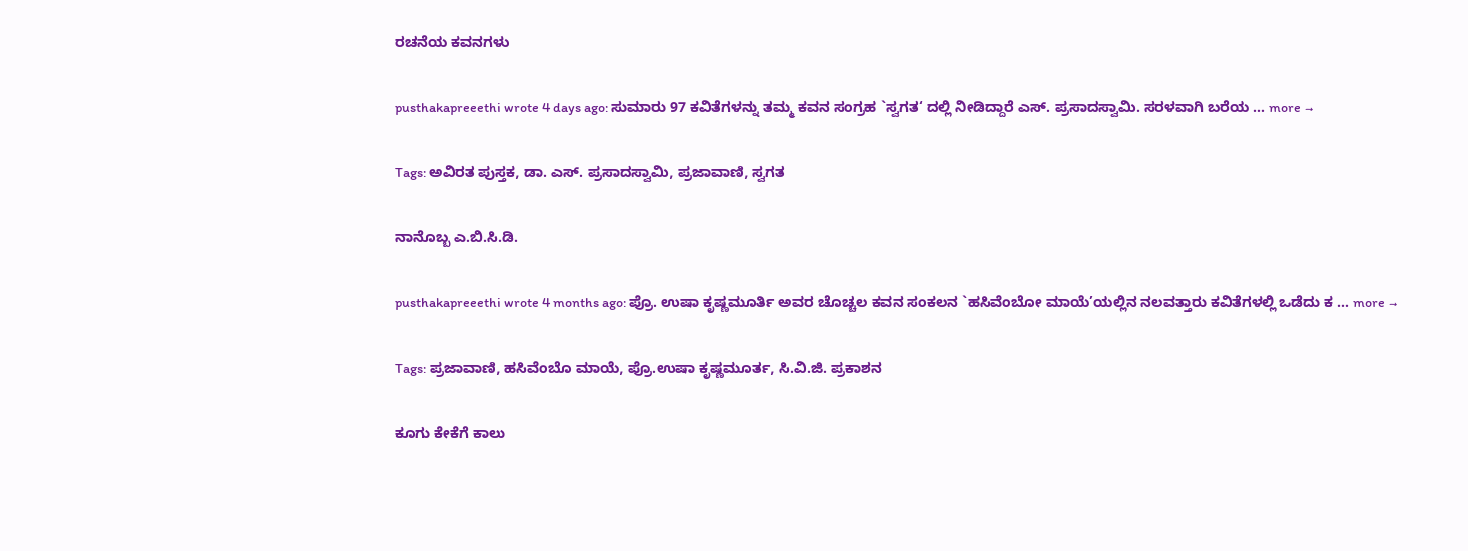ರಚನೆಯ ಕವನಗಳು

pusthakapreeethi wrote 4 days ago: ಸುಮಾರು 97 ಕವಿತೆಗಳನ್ನು ತಮ್ಮ ಕವನ ಸಂಗ್ರಹ `ಸ್ವಗತ‘ ದಲ್ಲಿ ನೀಡಿದ್ದಾರೆ ಎಸ್. ಪ್ರಸಾದಸ್ವಾಮಿ. ಸರಳವಾಗಿ ಬರೆಯ … more →

Tags: ಅವಿರತ ಪುಸ್ತಕ, ಡಾ. ಎಸ್. ಪ್ರಸಾದಸ್ವಾಮಿ, ಪ್ರಜಾವಾಣಿ, ಸ್ವಗತ

ನಾನೊಬ್ಬ ಎ.ಬಿ.ಸಿ.ಡಿ.

pusthakapreeethi wrote 4 months ago: ಪ್ರೊ. ಉಷಾ ಕೃಷ್ಣಮೂರ್ತಿ ಅವರ ಚೊಚ್ಚಲ ಕವನ ಸಂಕಲನ `ಹಸಿವೆಂಬೋ ಮಾಯೆ’ಯಲ್ಲಿನ ನಲವತ್ತಾರು ಕವಿತೆಗಳಲ್ಲಿ ಒಡೆದು ಕ … more →

Tags: ಪ್ರಜಾವಾಣಿ, ಹಸಿವೆಂಬೊ ಮಾಯೆ, ಪ್ರೊ.ಉಷಾ ಕೃಷ್ಣಮೂರ್ತ, ಸಿ.ವಿ.ಜಿ. ಪ್ರಕಾಶನ

ಕೂಗು ಕೇಕೆಗೆ ಕಾಲು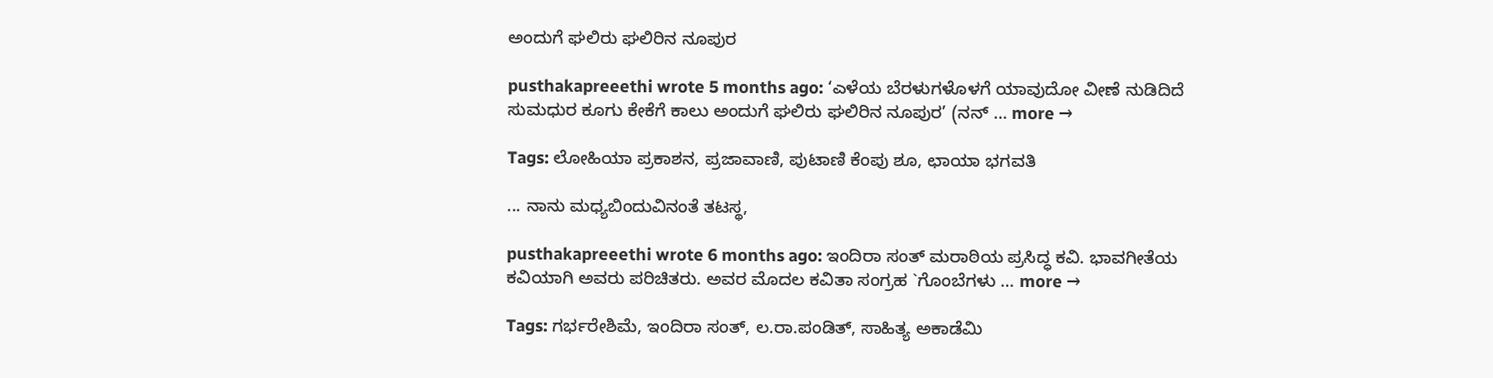ಅಂದುಗೆ ಘಲಿರು ಘಲಿರಿನ ನೂಪುರ

pusthakapreeethi wrote 5 months ago: ‘ಎಳೆಯ ಬೆರಳುಗಳೊಳಗೆ ಯಾವುದೋ ವೀಣೆ ನುಡಿದಿದೆ ಸುಮಧುರ ಕೂಗು ಕೇಕೆಗೆ ಕಾಲು ಅಂದುಗೆ ಘಲಿರು ಘಲಿರಿನ ನೂಪುರ’ (ನನ್ … more →

Tags: ಲೋಹಿಯಾ ಪ್ರಕಾಶನ, ಪ್ರಜಾವಾಣಿ, ಪುಟಾಣಿ ಕೆಂಪು ಶೂ, ಛಾಯಾ ಭಗವತಿ

... ನಾನು ಮಧ್ಯಬಿಂದುವಿನಂತೆ ತಟಸ್ಥ,

pusthakapreeethi wrote 6 months ago: ಇಂದಿರಾ ಸಂತ್ ಮರಾಠಿಯ ಪ್ರಸಿದ್ಧ ಕವಿ. ಭಾವಗೀತೆಯ ಕವಿಯಾಗಿ ಅವರು ಪರಿಚಿತರು. ಅವರ ಮೊದಲ ಕವಿತಾ ಸಂಗ್ರಹ `ಗೊಂಬೆಗಳು … more →

Tags: ಗರ್ಭರೇಶಿಮೆ, ಇಂದಿರಾ ಸಂತ್, ಲ.ರಾ.ಪಂಡಿತ್, ಸಾಹಿತ್ಯ ಅಕಾಡೆಮಿ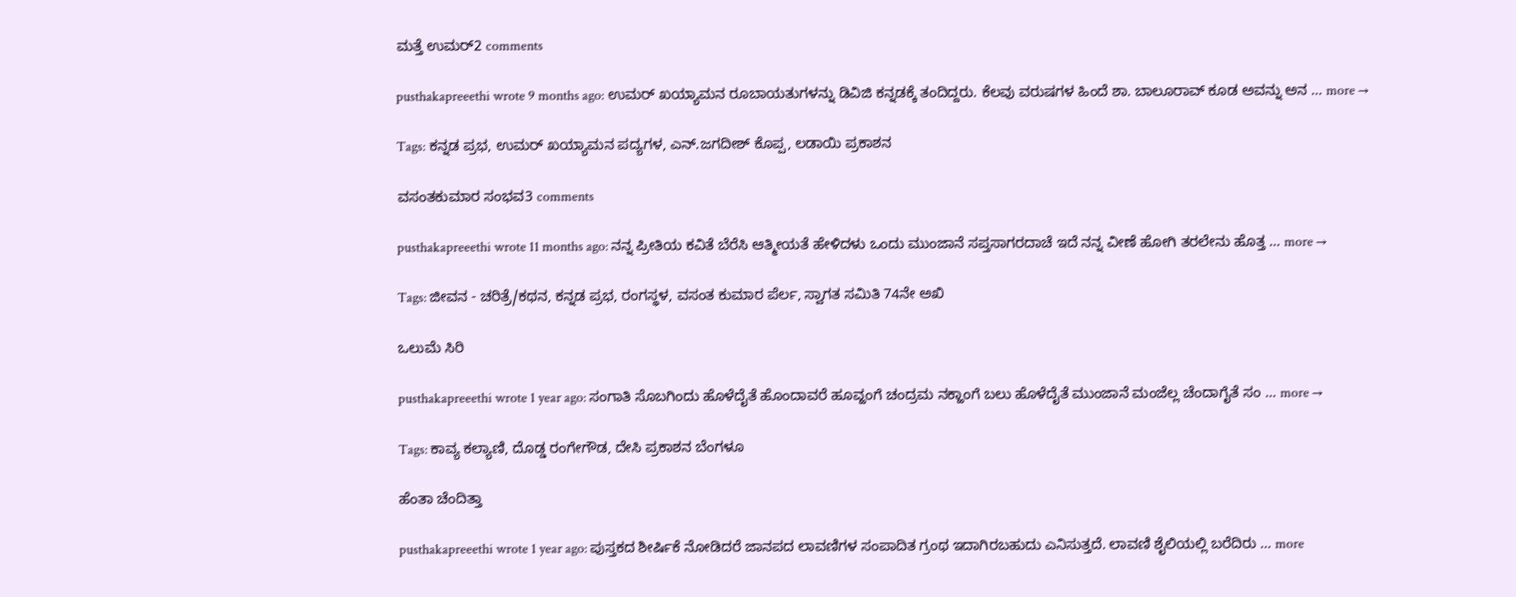ಮತ್ತೆ ಉಮರ್2 comments

pusthakapreeethi wrote 9 months ago: ಉಮರ್ ಖಯ್ಯಾಮನ ರೂಬಾಯತುಗಳನ್ನು ಡಿವಿಜಿ ಕನ್ನಡಕ್ಕೆ ತಂದಿದ್ದರು. ಕೆಲವು ವರುಷಗಳ ಹಿಂದೆ ಶಾ. ಬಾಲೂರಾವ್ ಕೂಡ ಅವನ್ನು ಅನ … more →

Tags: ಕನ್ನಡ ಪ್ರಭ, ಉಮರ್ ಖಯ್ಯಾಮನ ಪದ್ಯಗಳ, ಎನ್.ಜಗದೀಶ್ ಕೊಪ್ಪ, ಲಡಾಯಿ ಪ್ರಕಾಶನ

ವಸಂತಕುಮಾರ ಸಂಭವ3 comments

pusthakapreeethi wrote 11 months ago: ನನ್ನ ಪ್ರೀತಿಯ ಕವಿತೆ ಬೆರೆಸಿ ಆತ್ಮೀಯತೆ ಹೇಳಿದಳು ಒಂದು ಮುಂಜಾನೆ ಸಪ್ತಸಾಗರದಾಚೆ ಇದೆ ನನ್ನ ವೀಣೆ ಹೋಗಿ ತರಲೇನು ಹೊತ್ತ … more →

Tags: ಜೀವನ - ಚರಿತ್ರೆ/ಕಥನ, ಕನ್ನಡ ಪ್ರಭ, ರಂಗಸ್ಥಳ, ವಸಂತ ಕುಮಾರ ಪೆರ್ಲ, ಸ್ವಾಗತ ಸಮಿತಿ 74ನೇ ಅಖಿ

ಒಲುಮೆ ಸಿರಿ

pusthakapreeethi wrote 1 year ago: ಸಂಗಾತಿ ಸೊಬಗಿಂದು ಹೊಳೆದೈತೆ ಹೊಂದಾವರೆ ಹೂವ್ಹಂಗೆ ಚಂದ್ರಮ ನಕ್ಹಾಂಗೆ ಬಲು ಹೊಳೆದೈತೆ ಮುಂಜಾನೆ ಮಂಜೆಲ್ಲ ಚೆಂದಾಗೈತೆ ಸಂ … more →

Tags: ಕಾವ್ಯ ಕಲ್ಯಾಣಿ, ದೊಡ್ಡ ರಂಗೇಗೌಡ, ದೇಸಿ ಪ್ರಕಾಶನ ಬೆಂಗಳೂ

ಹೆಂತಾ ಚೆಂದಿತ್ತಾ

pusthakapreeethi wrote 1 year ago: ಪುಸ್ತಕದ ಶೀರ್ಷಿಕೆ ನೋಡಿದರೆ ಜಾನಪದ ಲಾವಣಿಗಳ ಸಂಪಾದಿತ ಗ್ರಂಥ ಇದಾಗಿರಬಹುದು ಎನಿಸುತ್ತದೆ. ಲಾವಣಿ ಶೈಲಿಯಲ್ಲಿ ಬರೆದಿರು … more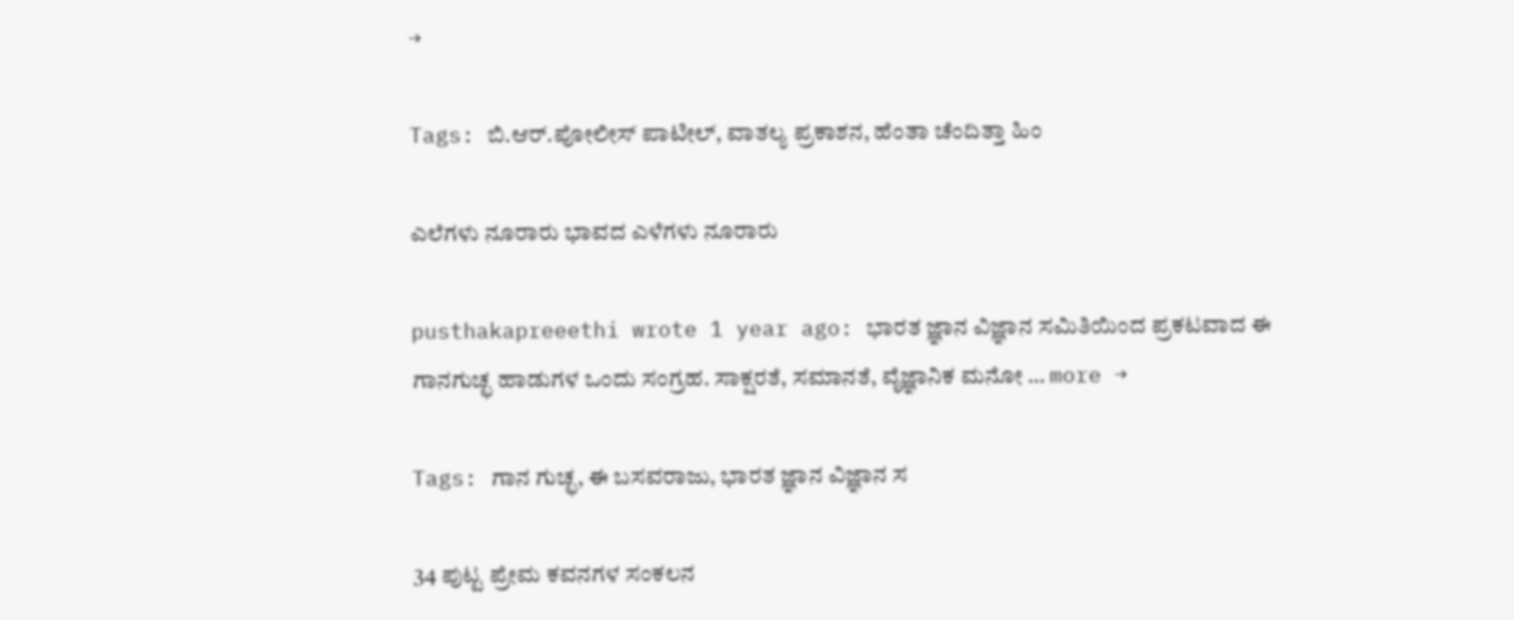→

Tags: ಬಿ.ಆರ್.ಪೋಲೀಸ್ ಪಾಟೀಲ್, ವಾತಲ್ಯ ಪ್ರಕಾಶನ, ಹೆಂತಾ ಚೆಂದಿತ್ತಾ ಹಿಂ

ಎಲೆಗಳು ನೂರಾರು ಭಾವದ ಎಳೆಗಳು ನೂರಾರು

pusthakapreeethi wrote 1 year ago: ಭಾರತ ಜ್ಞಾನ ವಿಜ್ಞಾನ ಸಮಿತಿಯಿಂದ ಪ್ರಕಟವಾದ ಈ ಗಾನಗುಚ್ಛ ಹಾಡುಗಳ ಒಂದು ಸಂಗ್ರಹ. ಸಾಕ್ಷರತೆ, ಸಮಾನತೆ, ವೈಜ್ಞಾನಿಕ ಮನೋ … more →

Tags: ಗಾನ ಗುಚ್ಛ, ಈ ಬಸವರಾಜು, ಭಾರತ ಜ್ಞಾನ ವಿಜ್ಞಾನ ಸ

34 ಪುಟ್ಟ ಪ್ರೇಮ ಕವನಗಳ ಸಂಕಲನ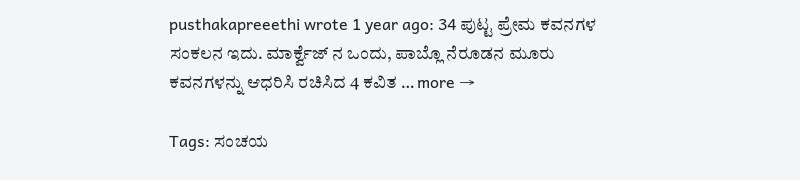pusthakapreeethi wrote 1 year ago: 34 ಪುಟ್ಟ ಪ್ರೇಮ ಕವನಗಳ ಸಂಕಲನ ಇದು. ಮಾರ್ಕ್ವೆಜ್ ನ ಒಂದು, ಪಾಬ್ಲೊ ನೆರೂಡನ ಮೂರು ಕವನಗಳನ್ನು ಆಧರಿಸಿ ರಚಿಸಿದ 4 ಕವಿತ … more →

Tags: ಸಂಚಯ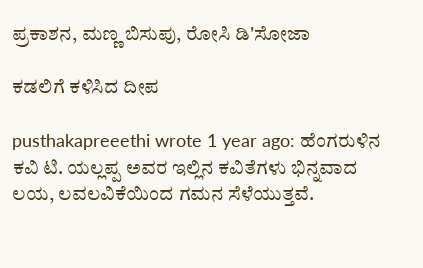ಪ್ರಕಾಶನ, ಮಣ್ಣ ಬಿಸುಪು, ರೋಸಿ ಡಿ'ಸೋಜಾ

ಕಡಲಿಗೆ ಕಳಿಸಿದ ದೀಪ

pusthakapreeethi wrote 1 year ago: ಹೆಂಗರುಳಿನ ಕವಿ ಟಿ. ಯಲ್ಲಪ್ಪ ಅವರ ಇಲ್ಲಿನ ಕವಿತೆಗಳು ಭಿನ್ನವಾದ ಲಯ, ಲವಲವಿಕೆಯಿಂದ ಗಮನ ಸೆಳೆಯುತ್ತವೆ.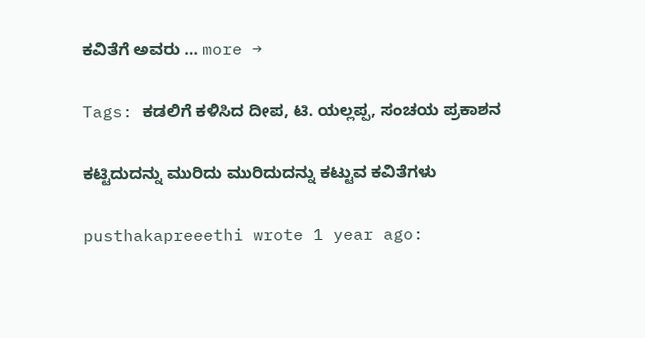ಕವಿತೆಗೆ ಅವರು … more →

Tags: ಕಡಲಿಗೆ ಕಳಿಸಿದ ದೀಪ, ಟಿ. ಯಲ್ಲಪ್ಪ, ಸಂಚಯ ಪ್ರಕಾಶನ

ಕಟ್ಟಿದುದನ್ನು ಮುರಿದು ಮುರಿದುದನ್ನು ಕಟ್ಟುವ ಕವಿತೆಗಳು

pusthakapreeethi wrote 1 year ago: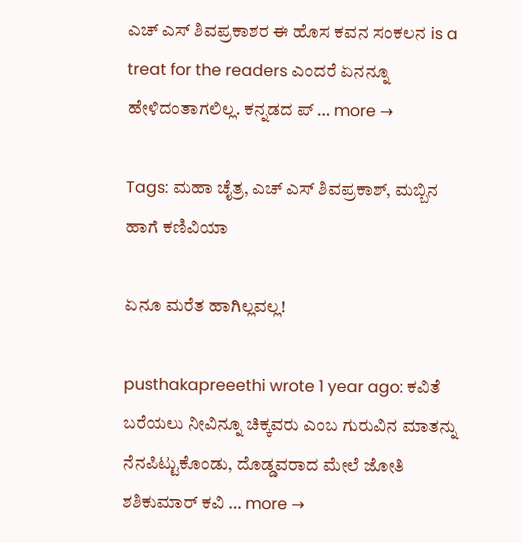ಎಚ್ ಎಸ್ ಶಿವಪ್ರಕಾಶರ ಈ ಹೊಸ ಕವನ ಸಂಕಲನ is a treat for the readers ಎಂದರೆ ಏನನ್ನೂ ಹೇಳಿದಂತಾಗಲಿಲ್ಲ. ಕನ್ನಡದ ಪ್ … more →

Tags: ಮಹಾ ಚೈತ್ರ, ಎಚ್ ಎಸ್ ಶಿವಪ್ರಕಾಶ್, ಮಬ್ಬಿನ ಹಾಗೆ ಕಣಿವಿಯಾ

ಏನೂ ಮರೆತ ಹಾಗಿಲ್ಲವಲ್ಲ!

pusthakapreeethi wrote 1 year ago: ಕವಿತೆ ಬರೆಯಲು ನೀವಿನ್ನೂ ಚಿಕ್ಕವರು ಎಂಬ ಗುರುವಿನ ಮಾತನ್ನು ನೆನಪಿಟ್ಟುಕೊಂಡು, ದೊಡ್ಡವರಾದ ಮೇಲೆ ಜೋತಿ ಶಶಿಕುಮಾರ್ ಕವಿ … more →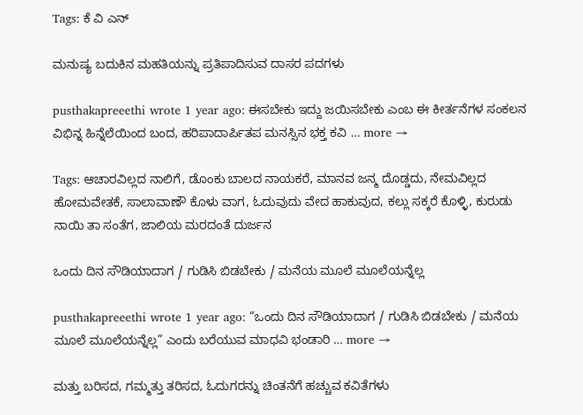Tags: ಕೆ ವಿ ಎನ್

ಮನುಷ್ಯ ಬದುಕಿನ ಮಹತಿಯನ್ನು ಪ್ರತಿಪಾದಿಸುವ ದಾಸರ ಪದಗಳು

pusthakapreeethi wrote 1 year ago: ಈಸಬೇಕು ಇದ್ದು ಜಯಿಸಬೇಕು ಎಂಬ ಈ ಕೀರ್ತನೆಗಳ ಸಂಕಲನ ವಿಭಿನ್ನ ಹಿನ್ನೆಲೆಯಿಂದ ಬಂದ, ಹರಿಪಾದಾರ್ಪಿತಪ ಮನಸ್ಸಿನ ಭಕ್ತ ಕವಿ … more →

Tags: ಆಚಾರವಿಲ್ಲದ ನಾಲಿಗೆ, ಡೊಂಕು ಬಾಲದ ನಾಯಕರೆ, ಮಾನವ ಜನ್ಮ ದೊಡ್ಡದು, ನೇಮವಿಲ್ಲದ ಹೋಮವೇತಕೆ, ಸಾಲಾವಾಣೌ ಕೊಳು ವಾಗ, ಓದುವುದು ವೇದ ಹಾಕುವುದ, ಕಲ್ಲು ಸಕ್ಕರೆ ಕೊಳ್ಳಿ, ಕುರುಡು ನಾಯಿ ತಾ ಸಂತೆಗ, ಜಾಲಿಯ ಮರದಂತೆ ದುರ್ಜನ

ಒಂದು ದಿನ ಸೌಡಿಯಾದಾಗ / ಗುಡಿಸಿ ಬಿಡಬೇಕು / ಮನೆಯ ಮೂಲೆ ಮೂಲೆಯನ್ನೆಲ್ಲ

pusthakapreeethi wrote 1 year ago: “ಒಂದು ದಿನ ಸೌಡಿಯಾದಾಗ / ಗುಡಿಸಿ ಬಿಡಬೇಕು / ಮನೆಯ ಮೂಲೆ ಮೂಲೆಯನ್ನೆಲ್ಲ” ಎಂದು ಬರೆಯುವ ಮಾಧವಿ ಭಂಡಾರಿ … more →

ಮತ್ತು ಬರಿಸದ, ಗಮ್ಮತ್ತು ತರಿಸದ, ಓದುಗರನ್ನು ಚಿಂತನೆಗೆ ಹಚ್ಚುವ ಕವಿತೆಗಳು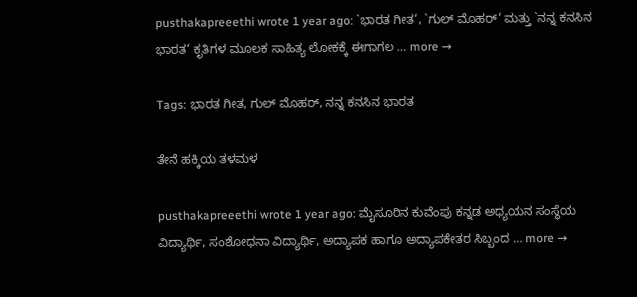pusthakapreeethi wrote 1 year ago: `ಭಾರತ ಗೀತ‘, `ಗುಲ್ ಮೊಹರ್‘ ಮತ್ತು `ನನ್ನ ಕನಸಿನ ಭಾರತ‘ ಕೃತಿಗಳ ಮೂಲಕ ಸಾಹಿತ್ಯ ಲೋಕಕ್ಕೆ ಈಗಾಗಲ … more →

Tags: ಭಾರತ ಗೀತ, ಗುಲ್ ಮೊಹರ್, ನನ್ನ ಕನಸಿನ ಭಾರತ

ತೇನೆ ಹಕ್ಕಿಯ ತಳಮಳ

pusthakapreeethi wrote 1 year ago: ಮೈಸೂರಿನ ಕುವೆಂಪು ಕನ್ನಡ ಅಧ್ಯಯನ ಸಂಸ್ಥೆಯ ವಿದ್ಯಾರ್ಥಿ, ಸಂಶೋಧನಾ ವಿದ್ಯಾರ್ಥಿ, ಅದ್ಯಾಪಕ ಹಾಗೂ ಅದ್ಯಾಪಕೇತರ ಸಿಬ್ಬಂದ … more →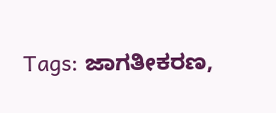Tags: ಜಾಗತೀಕರಣ,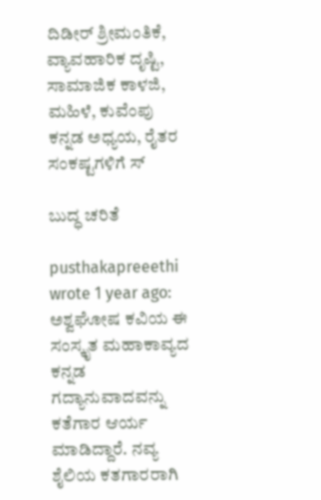ದಿಡೀರ್ ಶ್ರೀಮಂತಿಕೆ, ವ್ಯಾವಹಾರಿಕ ದೃಷ್ಟಿ, ಸಾಮಾಜಿಕ ಕಾಳಜಿ, ಮಹಿಳೆ, ಕುವೆಂಪು ಕನ್ನಡ ಅಧ್ಯಯ, ರೈತರ ಸಂಕಷ್ಟಗಳಿಗೆ ಸ್

ಬುದ್ಧ ಚರಿತೆ

pusthakapreeethi wrote 1 year ago: ಅಶ್ವಘೋಷ ಕವಿಯ ಈ ಸಂಸ್ಕೃತ ಮಹಾಕಾವ್ಯದ ಕನ್ನಡ ಗದ್ಯಾನುವಾದವನ್ನು ಕತೆಗಾರ ಆರ್ಯ ಮಾಡಿದ್ದಾರೆ. ನವ್ಯ ಶೈಲಿಯ ಕತಗಾರರಾಗಿ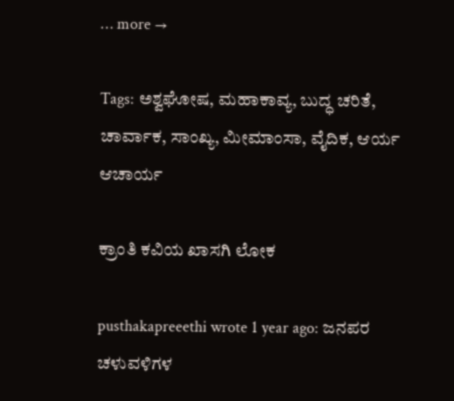… more →

Tags: ಅಶ್ವಘೋಷ, ಮಹಾಕಾವ್ಯ, ಬುದ್ಧ ಚರಿತೆ, ಚಾರ್ವಾಕ, ಸಾಂಖ್ಯ, ಮೀಮಾಂಸಾ, ವೈದಿಕ, ಆರ್ಯ ಆಚಾರ್ಯ

ಕ್ರಾಂತಿ ಕವಿಯ ಖಾಸಗಿ ಲೋಕ

pusthakapreeethi wrote 1 year ago: ಜನಪರ ಚಳುವಳಿಗಳ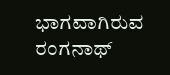ಭಾಗವಾಗಿರುವ ರಂಗನಾಥ್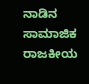ನಾಡಿನ ಸಾಮಾಜಿಕ ರಾಜಕೀಯ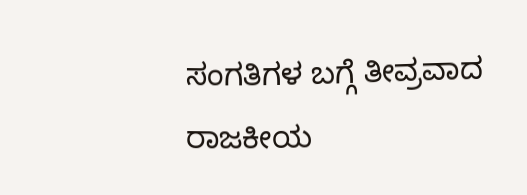ಸಂಗತಿಗಳ ಬಗ್ಗೆ ತೀವ್ರವಾದ ರಾಜಕೀಯ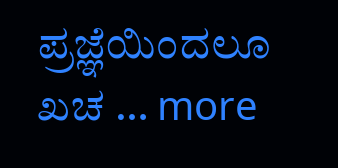ಪ್ರಜ್ಞೆಯಿಂದಲೂ ಖಚ … more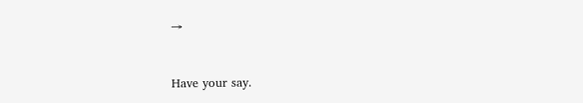→


Have your say.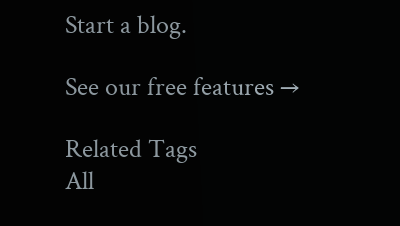Start a blog.

See our free features →

Related Tags
All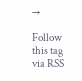→

Follow this tag via RSS